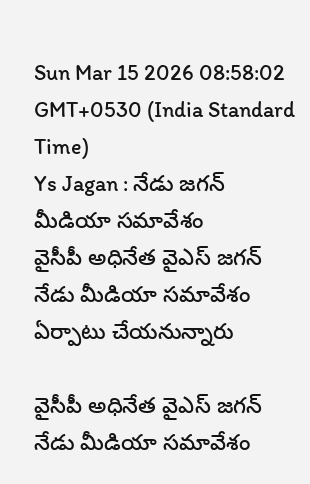Sun Mar 15 2026 08:58:02 GMT+0530 (India Standard Time)
Ys Jagan : నేడు జగన్ మీడియా సమావేశం
వైసీపీ అధినేత వైఎస్ జగన్ నేడు మీడియా సమావేశం ఏర్పాటు చేయనున్నారు

వైసీపీ అధినేత వైఎస్ జగన్ నేడు మీడియా సమావేశం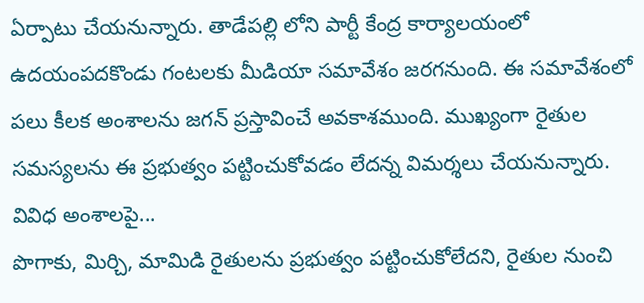ఏర్పాటు చేయనున్నారు. తాడేపల్లి లోని పార్టీ కేంద్ర కార్యాలయంలో ఉదయంపదకొండు గంటలకు మీడియా సమావేశం జరగనుంది. ఈ సమావేశంలో పలు కీలక అంశాలను జగన్ ప్రస్తావించే అవకాశముంది. ముఖ్యంగా రైతుల సమస్యలను ఈ ప్రభుత్వం పట్టించుకోవడం లేదన్న విమర్శలు చేయనున్నారు.
వివిధ అంశాలపై...
పొగాకు, మిర్చి, మామిడి రైతులను ప్రభుత్వం పట్టించుకోలేదని, రైతుల నుంచి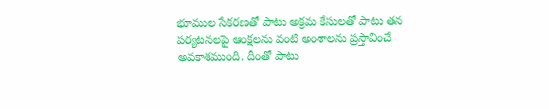భూముల సేకరణతో పాటు అక్రమ కేసులతో పాటు తన పర్యటనలపై ఆంక్షలను వంటి అంశాలను ప్రస్తావించే అవకాశముంది. దీంతో పాటు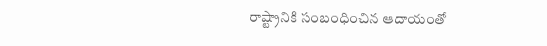రాష్ట్రానికి సంబంధించిన ఆదాయంతో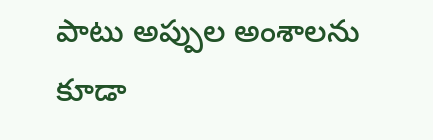పాటు అప్పుల అంశాలను కూడా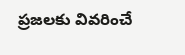ప్రజలకు వివరించే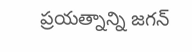ప్రయత్నాన్ని జగన్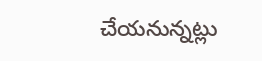చేయనున్నట్లు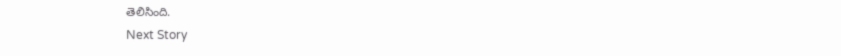తెలిసింది.
Next Story